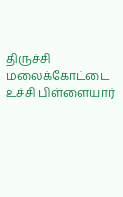திருச்சி மலைக்கோட்டை உச்சி பிள்ளையார்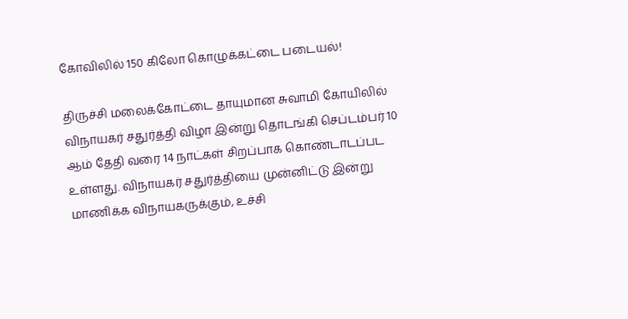கோவிலில் 150 கிலோ கொழுக்கட்டை படையல்!

திருச்சி மலைக்கோட்டை தாயுமான சுவாமி கோயிலில் விநாயகர் சதுர்த்தி விழா இன்று தொடங்கி செப்டம்பர் 10 ஆம் தேதி வரை 14 நாட்கள் சிறப்பாக கொண்டாடப்பட உள்ளது. விநாயகர் சதுர்த்தியை முன்னிட்டு இன்று மாணிக்க விநாயகருக்கும், உச்சி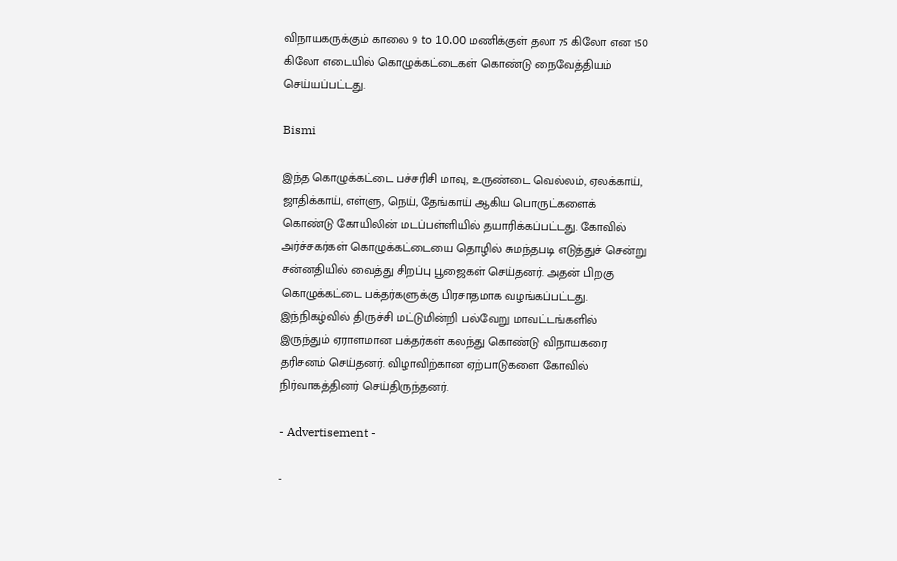விநாயகருக்கும் காலை 9 to 10.00 மணிக்குள் தலா 75 கிலோ என 150 கிலோ எடையில் கொழுக்கட்டைகள் கொண்டு நைவேத்தியம் செய்யப்பட்டது.

Bismi

இந்த கொழுக்கட்டை பச்சரிசி மாவு, உருண்டை வெல்லம், ஏலக்காய், ஜாதிக்காய், எள்ளு, நெய், தேங்காய் ஆகிய பொருட்களைக் கொண்டு கோயிலின் மடப்பள்ளியில் தயாரிக்கப்பட்டது. கோவில் அர்ச்சகர்கள் கொழுக்கட்டையை தொழில் சுமந்தபடி எடுத்துச் சென்று சன்னதியில் வைத்து சிறப்பு பூஜைகள் செய்தனர். அதன் பிறகு கொழுக்கட்டை பக்தர்களுக்கு பிரசாதமாக வழங்கப்பட்டது. இந்நிகழ்வில் திருச்சி மட்டுமின்றி பல்வேறு மாவட்டங்களில் இருந்தும் ஏராளமான பக்தர்கள் கலந்து கொண்டு விநாயகரை தரிசனம் செய்தனர். விழாவிற்கான ஏற்பாடுகளை கோவில் நிர்வாகத்தினர் செய்திருந்தனர்.

- Advertisement -

-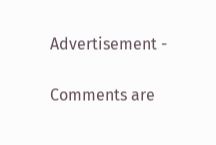Advertisement -

Comments are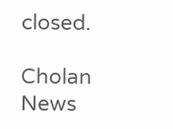closed.

Cholan News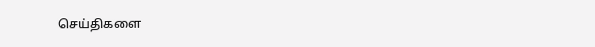செய்திகளை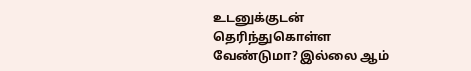உடனுக்குடன் தெரிந்துகொள்ள வேண்டுமா? இல்லை ஆம்